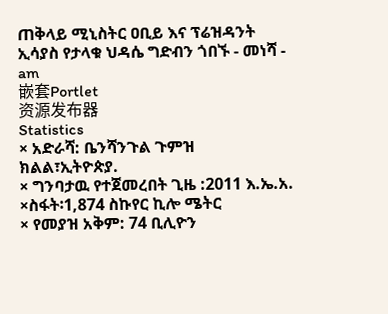ጠቅላይ ሚኒስትር ዐቢይ እና ፕሬዝዳንት ኢሳያስ የታላቁ ህዳሴ ግድብን ጎበኙ - መነሻ - am
嵌套Portlet
资源发布器
Statistics
× አድራሻ: ቤንሻንጉል ጉምዝ ክልል፣ኢትዮጵያ.
× ግንባታዉ የተጀመረበት ጊዜ :2011 እ.ኤ.አ.
×ስፋት፡1,874 ስኩየር ኪሎ ሜትር
× የመያዝ አቅም: 74 ቢሊዮን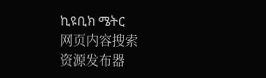ኪዩቢክ ሜትር
网页内容搜索
资源发布器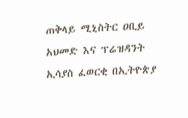ጠቅላይ ሚኒስትር ዐቢይ አህመድ እና ፕሬዝዳንት ኢሳያስ ፈወርቂ በኢትዮጵያ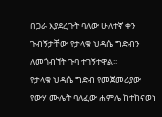በጋራ እያደረጉት ባለው ሁለተኛ ቀን ጉብኝታቸው የታላቁ ህዳሴ ግድብን ለመጎብኘት ጉባ ተገኝተዋል፡፡
የታላቁ ህዳሴ ግድብ የመጀመሪያው የውሃ ሙሌት ባለፈው ሐምሌ ከተከናወነ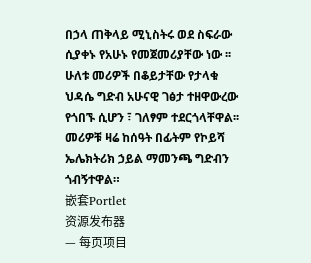በኃላ ጠቅላይ ሚኒስትሩ ወደ ስፍራው ሲያቀኑ የአሁኑ የመጀመሪያቸው ነው ፡፡
ሁለቱ መሪዎች በቆይታቸው የታላቁ ህዳሴ ግድብ አሁናዊ ገፅታ ተዘዋውረው የጎበኙ ሲሆን ፣ ገለፃም ተደርጎላቸዋል፡፡
መሪዎቹ ዛሬ ከሰዓት በፊትም የኮይሻ ኤሌክትሪክ ኃይል ማመንጫ ግድብን ጎብኝተዋል።
嵌套Portlet
资源发布器
— 每页项目